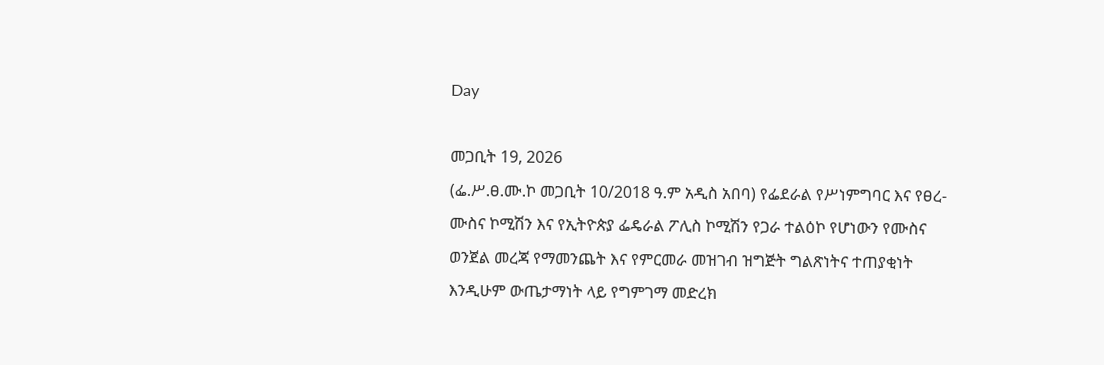Day

መጋቢት 19, 2026
(ፌ.ሥ.ፀ.ሙ.ኮ መጋቢት 10/2018 ዓ.ም አዲስ አበባ) የፌደራል የሥነምግባር እና የፀረ-ሙስና ኮሚሽን እና የኢትዮጵያ ፌዴራል ፖሊስ ኮሚሽን የጋራ ተልዕኮ የሆነውን የሙስና ወንጀል መረጃ የማመንጨት እና የምርመራ መዝገብ ዝግጅት ግልጽነትና ተጠያቂነት እንዲሁም ውጤታማነት ላይ የግምገማ መድረክ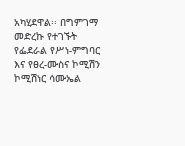አካሂደዋል፡፡ በግምገማ መድረኩ የተገኙት የፌደራል የሥነ-ምግባር እና የፀረ-ሙስና ኮሚሽን ኮሚሽነር ሳሙኤል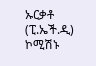ኡርቃቶ (ፒ.ኤች.ዲ) ኮሚሽኑ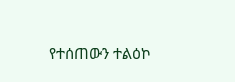የተሰጠውን ተልዕኮ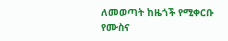ለመወጣት ከዜጎች የሚቀርቡ የሙስና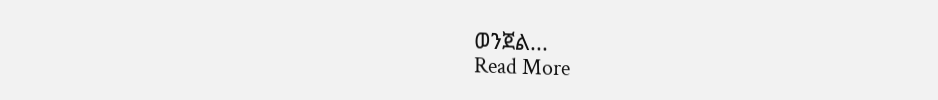ወንጀል...
Read More